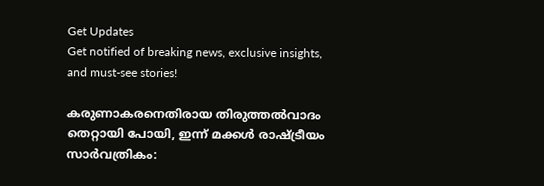Get Updates
Get notified of breaking news, exclusive insights, and must-see stories!

കരുണാകരനെതിരായ തിരുത്തല്‍വാദം തെറ്റായി പോയി, ഇന്ന് മക്കള്‍ രാഷ്ട്രീയം സാര്‍വത്രികം: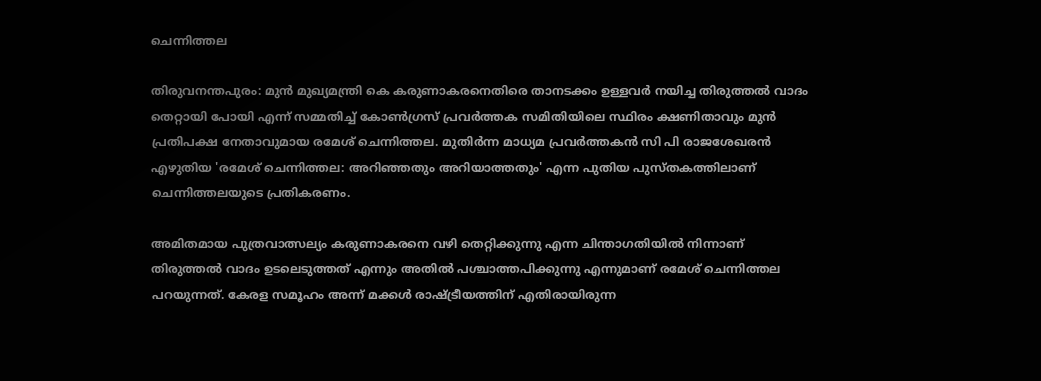ചെന്നിത്തല

തിരുവനന്തപുരം: മുന്‍ മുഖ്യമന്ത്രി കെ കരുണാകരനെതിരെ താനടക്കം ഉള്ളവര്‍ നയിച്ച തിരുത്തല്‍ വാദം തെറ്റായി പോയി എന്ന് സമ്മതിച്ച് കോണ്‍ഗ്രസ് പ്രവര്‍ത്തക സമിതിയിലെ സ്ഥിരം ക്ഷണിതാവും മുന്‍ പ്രതിപക്ഷ നേതാവുമായ രമേശ് ചെന്നിത്തല. മുതിര്‍ന്ന മാധ്യമ പ്രവര്‍ത്തകന്‍ സി പി രാജശേഖരന്‍ എഴുതിയ 'രമേശ് ചെന്നിത്തല: അറിഞ്ഞതും അറിയാത്തതും' എന്ന പുതിയ പുസ്തകത്തിലാണ് ചെന്നിത്തലയുടെ പ്രതികരണം.

അമിതമായ പുത്രവാത്സല്യം കരുണാകരനെ വഴി തെറ്റിക്കുന്നു എന്ന ചിന്താഗതിയില്‍ നിന്നാണ് തിരുത്തല്‍ വാദം ഉടലെടുത്തത് എന്നും അതില്‍ പശ്ചാത്തപിക്കുന്നു എന്നുമാണ് രമേശ് ചെന്നിത്തല പറയുന്നത്. കേരള സമൂഹം അന്ന് മക്കള്‍ രാഷ്ട്രീയത്തിന് എതിരായിരുന്ന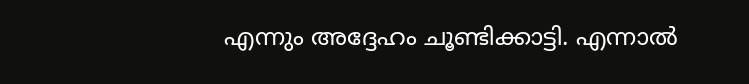എന്നും അദ്ദേഹം ചൂണ്ടിക്കാട്ടി. എന്നാല്‍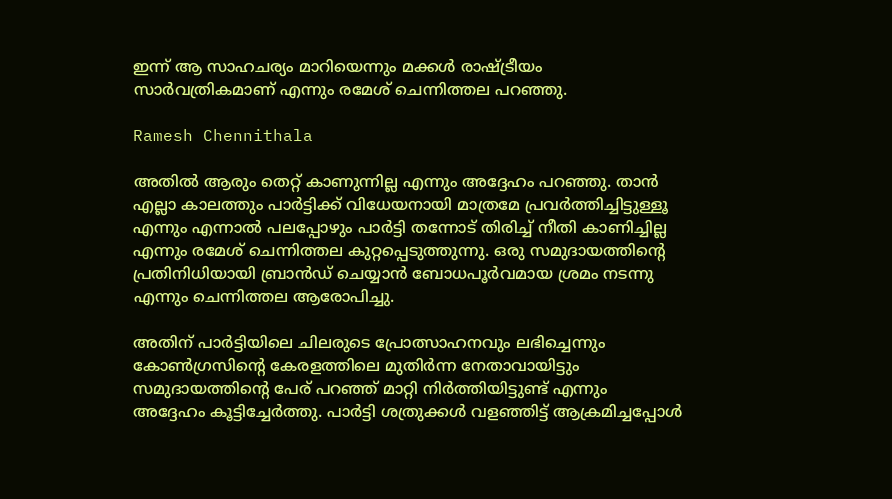ഇന്ന് ആ സാഹചര്യം മാറിയെന്നും മക്കള്‍ രാഷ്ട്രീയം സാര്‍വത്രികമാണ് എന്നും രമേശ് ചെന്നിത്തല പറഞ്ഞു.

Ramesh Chennithala

അതില്‍ ആരും തെറ്റ് കാണുന്നില്ല എന്നും അദ്ദേഹം പറഞ്ഞു. താന്‍ എല്ലാ കാലത്തും പാര്‍ട്ടിക്ക് വിധേയനായി മാത്രമേ പ്രവര്‍ത്തിച്ചിട്ടുള്ളൂ എന്നും എന്നാല്‍ പലപ്പോഴും പാര്‍ട്ടി തന്നോട് തിരിച്ച് നീതി കാണിച്ചില്ല എന്നും രമേശ് ചെന്നിത്തല കുറ്റപ്പെടുത്തുന്നു. ഒരു സമുദായത്തിന്റെ പ്രതിനിധിയായി ബ്രാന്‍ഡ് ചെയ്യാന്‍ ബോധപൂര്‍വമായ ശ്രമം നടന്നു എന്നും ചെന്നിത്തല ആരോപിച്ചു.

അതിന് പാര്‍ട്ടിയിലെ ചിലരുടെ പ്രോത്സാഹനവും ലഭിച്ചെന്നും കോണ്‍ഗ്രസിന്റെ കേരളത്തിലെ മുതിര്‍ന്ന നേതാവായിട്ടും സമുദായത്തിന്റെ പേര് പറഞ്ഞ് മാറ്റി നിര്‍ത്തിയിട്ടുണ്ട് എന്നും അദ്ദേഹം കൂട്ടിച്ചേര്‍ത്തു. പാര്‍ട്ടി ശത്രുക്കള്‍ വളഞ്ഞിട്ട് ആക്രമിച്ചപ്പോള്‍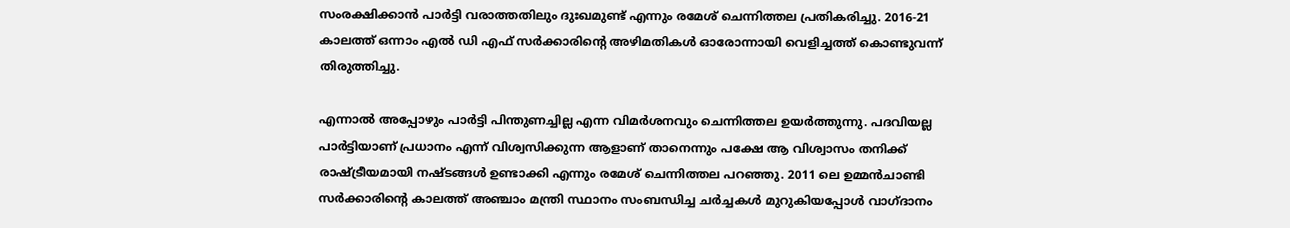സംരക്ഷിക്കാന്‍ പാര്‍ട്ടി വരാത്തതിലും ദുഃഖമുണ്ട് എന്നും രമേശ് ചെന്നിത്തല പ്രതികരിച്ചു. 2016-21 കാലത്ത് ഒന്നാം എല്‍ ഡി എഫ് സര്‍ക്കാരിന്റെ അഴിമതികള്‍ ഓരോന്നായി വെളിച്ചത്ത് കൊണ്ടുവന്ന് തിരുത്തിച്ചു.

എന്നാല്‍ അപ്പോഴും പാര്‍ട്ടി പിന്തുണച്ചില്ല എന്ന വിമര്‍ശനവും ചെന്നിത്തല ഉയര്‍ത്തുന്നു. പദവിയല്ല പാര്‍ട്ടിയാണ് പ്രധാനം എന്ന് വിശ്വസിക്കുന്ന ആളാണ് താനെന്നും പക്ഷേ ആ വിശ്വാസം തനിക്ക് രാഷ്ട്രീയമായി നഷ്ടങ്ങള്‍ ഉണ്ടാക്കി എന്നും രമേശ് ചെന്നിത്തല പറഞ്ഞു. 2011 ലെ ഉമ്മന്‍ചാണ്ടി സര്‍ക്കാരിന്റെ കാലത്ത് അഞ്ചാം മന്ത്രി സ്ഥാനം സംബന്ധിച്ച ചര്‍ച്ചകള്‍ മുറുകിയപ്പോള്‍ വാഗ്ദാനം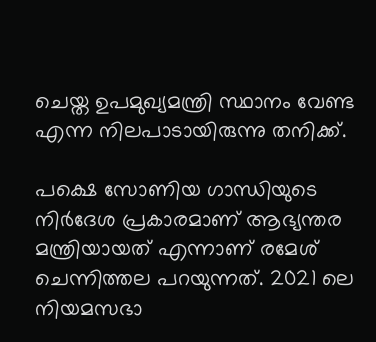ചെയ്ത ഉപമുഖ്യമന്ത്രി സ്ഥാനം വേണ്ട എന്ന നിലപാടായിരുന്നു തനിക്ക്.

പക്ഷെ സോണിയ ഗാന്ധിയുടെ നിര്‍ദേശ പ്രകാരമാണ് ആഭ്യന്തര മന്ത്രിയായത് എന്നാണ് രമേശ് ചെന്നിത്തല പറയുന്നത്. 2021 ലെ നിയമസഭാ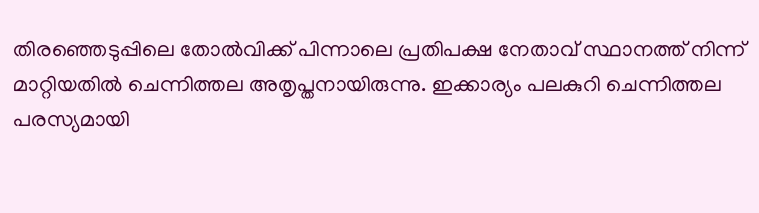തിരഞ്ഞെടുപ്പിലെ തോല്‍വിക്ക് പിന്നാലെ പ്രതിപക്ഷ നേതാവ് സ്ഥാനത്ത് നിന്ന് മാറ്റിയതില്‍ ചെന്നിത്തല അതൃപ്തനായിരുന്നു. ഇക്കാര്യം പലകുറി ചെന്നിത്തല പരസ്യമായി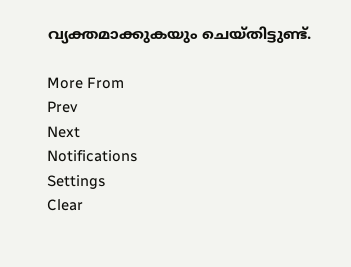വ്യക്തമാക്കുകയും ചെയ്തിട്ടുണ്ട്.

More From
Prev
Next
Notifications
Settings
Clear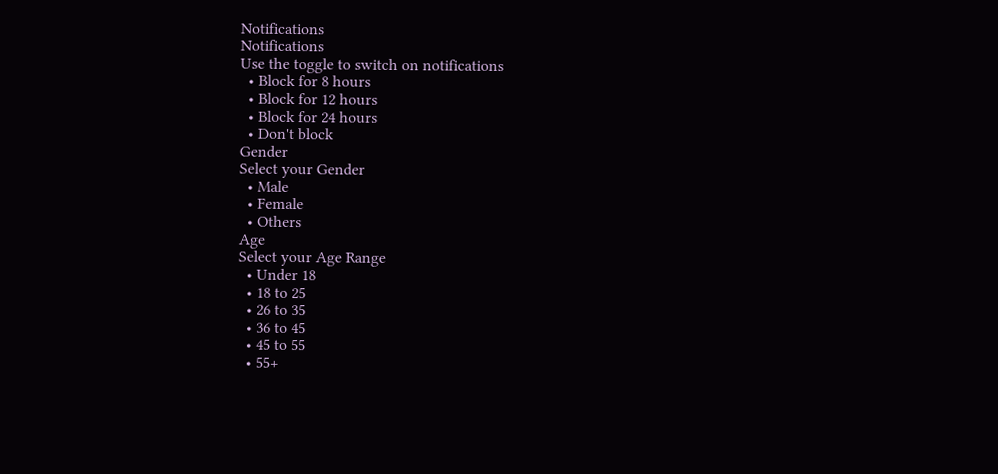Notifications
Notifications
Use the toggle to switch on notifications
  • Block for 8 hours
  • Block for 12 hours
  • Block for 24 hours
  • Don't block
Gender
Select your Gender
  • Male
  • Female
  • Others
Age
Select your Age Range
  • Under 18
  • 18 to 25
  • 26 to 35
  • 36 to 45
  • 45 to 55
  • 55+